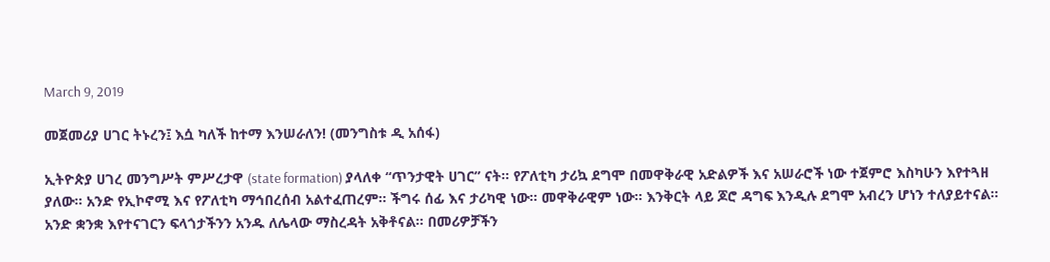March 9, 2019

መጀመሪያ ሀገር ትኑረን፤ እሷ ካለች ከተማ እንሠራለን! (መንግስቱ ዲ አሰፋ)

ኢትዮጵያ ሀገረ መንግሥት ምሥረታዋ (state formation) ያላለቀ “ጥንታዊት ሀገር” ናት። የፖለቲካ ታሪኳ ደግሞ በመዋቅራዊ አድልዎች እና አሠራሮች ነው ተጀምሮ እስካሁን እየተጓዘ ያለው። አንድ የኢኮኖሚ እና የፖለቲካ ማኅበረሰብ አልተፈጠረም። ችግሩ ሰፊ እና ታሪካዊ ነው። መዋቅራዊም ነው። እንቅርት ላይ ጆሮ ዳግፍ እንዲሉ ደግሞ አብረን ሆነን ተለያይተናል። አንድ ቋንቋ እየተናገርን ፍላጎታችንን አንዱ ለሌላው ማስረዳት አቅቶናል። በመሪዎቻችን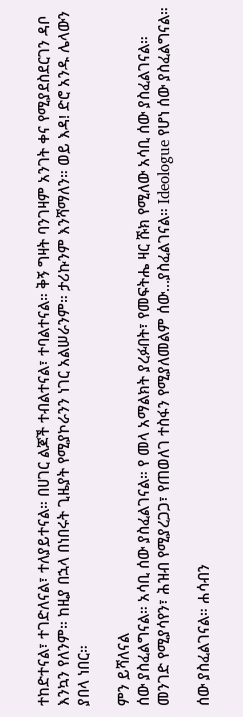ተከድተናል፣ ተገድለናል፣ ተለያይተናል። በሀገር ልጆች ተብልተናል፣ ተባልተናል። ቅኝ ግዛት ባንገዛም አንገት ቀና የሚያደስደርገን ዳቦ እንኳን የለንም። ከዚያ በኋላ በነበሩት ጊዜያት የሚያኮራንን ነገር አልሠራንም። ታሪኩንም እንሻማለን። ወይ እዳ! ድሮ አንዱ ሌላውን ያበላ ነበር።

ምን ይሻለናል
ሰው ያስፈልግናል። አሳቢ ሰው ያስፈልገናል። የ መላ አማልክት ያረፉበት፣ የመፍትሔ ዛር ሹክ የሚለው አሳቢ ሰው ያስፈልገናል። መንገድ የሚያሳየን፣ ሕዝብ የሚያረጋጋ፣ የጠወለገ ተስፋን የሚያለመልም ሰው…ያስፈልገናል። Ideologue የሆነ ሰው ያስፈልግናል።

ሰው ያስፈልገናል። ሐሳብን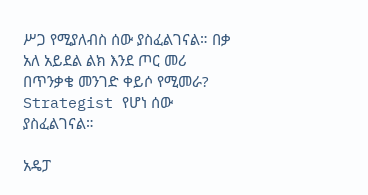ሥጋ የሚያለብስ ሰው ያስፈልገናል። በቃ አለ አይደል ልክ እንደ ጦር መሪ በጥንቃቄ መንገድ ቀይሶ የሚመራ? Strategist የሆነ ሰው ያስፈልገናል።

አዴፓ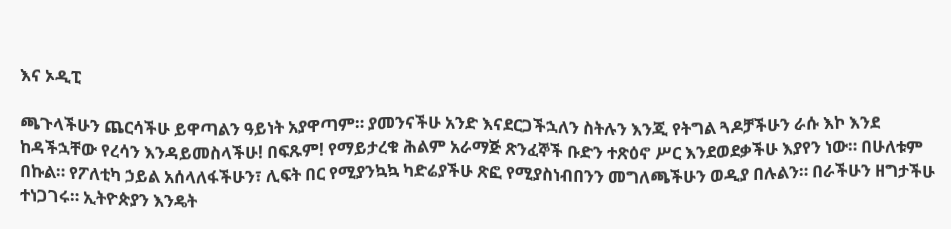እና ኦዲፒ

ጫጉላችሁን ጨርሳችሁ ይዋጣልን ዓይነት አያዋጣም። ያመንናችሁ አንድ እናደርጋችኋለን ስትሉን እንጂ የትግል ጓዶቻችሁን ራሱ እኮ እንደ ከዳችኋቸው የረሳን እንዳይመስላችሁ! በፍጹም! የማይታረቁ ሕልም አራማጅ ጽንፈኞች ቡድን ተጽዕኖ ሥር እንደወደቃችሁ እያየን ነው። በሁለቱም በኩል። የፖለቲካ ኃይል አሰላለፋችሁን፣ ሊፍት በር የሚያንኳኳ ካድሬያችሁ ጽፎ የሚያስነብበንን መግለጫችሁን ወዲያ በሉልን። በራችሁን ዘግታችሁ ተነጋገሩ። ኢትዮጵያን እንዴት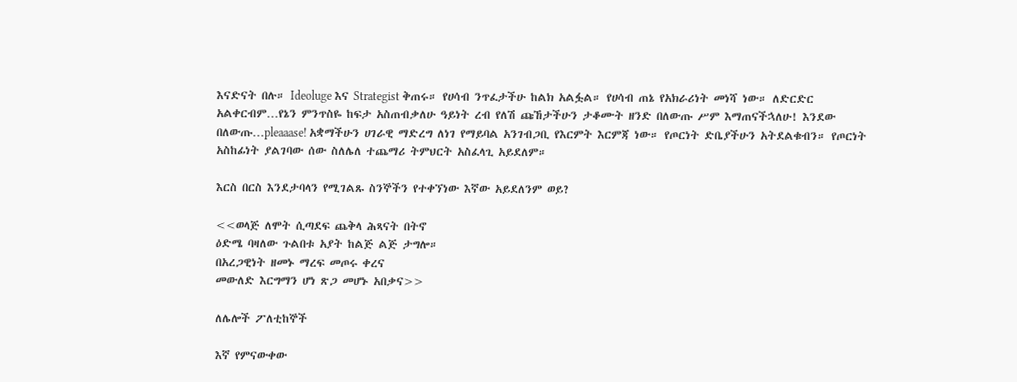እናድናት በሉ። Ideoluge እና Strategist ቅጠሩ። የሀሳብ ንጥፈታችሁ ከልክ አልፏል። የሀሳብ ጠኔ የአክራሪነት መነሻ ነው። ለድርድር አልቀርብም…የኔን ምንጥስዬ ከፍታ አስጠብቃለሁ ዓይነት ረብ የለሽ ጩኸታችሁን ታቆሙት ዘንድ በለውጡ ሥም እማጠናችኋለሁ! እንደው በለውጡ…pleaaase! አቋማችሁን ሀገራዊ ማድረግ ለነገ የማይባል አንገብጋቢ የእርምት እርምጃ ነው። የጦርነት ድቤያችሁን አትደልቁብን። የጦርነት አስከፊነት ያልገባው ሰው ስለሌለ ተጨማሪ ትምህርት አስፈላጊ አይደለም።

እርስ በርስ እንደታባላን የሚገልጹ ስንኞችን የተቀኘነው እኛው አይደለንም ወይ?

<<ወላጅ ለሞት ሲጣደፍ ጨቅላ ሕጻናት በትኖ
ዕድሜ ባዛለው ጉልበቱ አያት ከልጅ ልጅ ታግሎ።
በአረጋዊነት ዘመኑ ማረፍ መጦሩ ቀረና
መውለድ እርግማን ሆነ ጽጋ መሆኑ አበቃና>>

ለሌሎች ፖለቲከኞች

እኛ የምናውቀው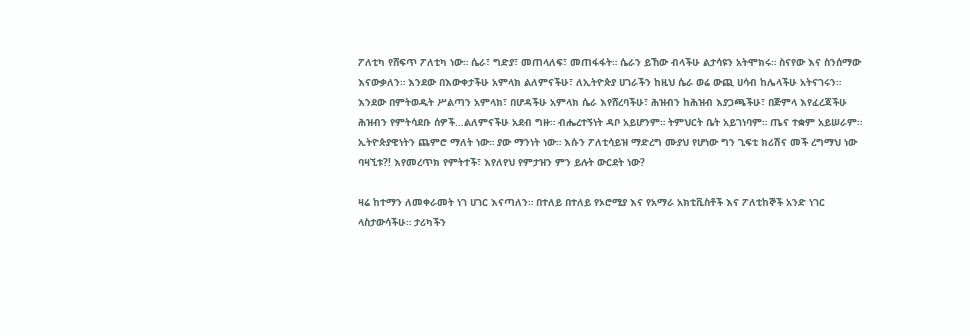ፖለቲካ የሸፍጥ ፖለቲካ ነው። ሴራ፣ ግድያ፣ መጠላለፍ፣ መጠፋፋት። ሴራን ይኸው ብላችሁ ልታሳዩን አትሞክሩ። ስናየው እና ስንሰማው እናውቃለን። እንደው በእውቀታችሁ አምላክ ልለምናችሁ፣ ለኢትዮጵያ ሀገራችን ከዚህ ሴራ ወሬ ውጪ ሀሳብ ከሌላችሁ አትናገሩን። እንደው በምትወዱት ሥልጣን አምላክ፣ በሆዳችሁ አምላክ ሴራ እየሸረባችሁ፣ ሕዝብን ከሕዝብ እያጋጫችሁ፣ በጅምላ እየፈረጃችሁ ሕዝብን የምትሳደቡ ሰዎች…ልለምናችሁ አደብ ግዙ። ብሔረተኝነት ዳቦ አይሆንም። ትምህርት ቤት አይገነባም። ጤና ተቋም አይሠራም። ኢትዮጵያዊነትን ጨምሮ ማለት ነው። ያው ማንነት ነው። እሱን ፖለቲሳይዝ ማድረግ ሙያህ የሆነው ግን ጊፍቲ ክሪሽና መች ረግማህ ነው ባዛኚቱ?! እየመረጥክ የምትተች፣ እየለየህ የምታዝን ምን ይሉት ውርደት ነው?

ዛሬ ከተማን ለመቀራመት ነገ ሀገር እናጣለን። በተለይ በተለይ የኦሮሚያ እና የአማራ አክቲቪስቶች እና ፖለቲከኞች አንድ ነገር ላስታውሳችሁ። ታሪካችን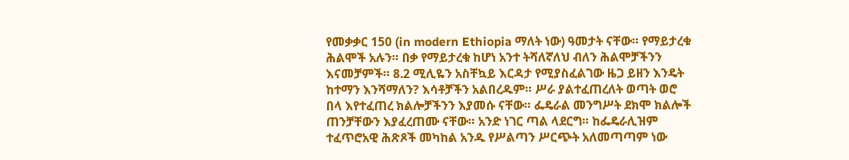የመቃቃር 150 (in modern Ethiopia ማለት ነው) ዓመታት ናቸው። የማይታረቁ ሕልሞች አሉን። በቃ የማይታረቁ ከሆነ አንተ ትሻለኛለህ ብለን ሕልሞቻችንን እናመቻምች። 8.2 ሚሊዬን አስቸኳይ እርዳታ የሚያስፈልገው ዜጋ ይዘን እንዴት ከተማን እንሻማለን? እሳቶቻችን አልበረዱም። ሥራ ያልተፈጠረለት ወጣት ወሮ በላ እየተፈጠረ ክልሎቻችንን እያመሱ ናቸው። ፌዴራል መንግሥት ደክሞ ክልሎች ጠንቻቸውን እያፈረጠሙ ናቸው። አንድ ነገር ጣል ላደርግ። ከፌዴራሊዝም ተፈጥሮአዊ ሕጽጾች መካከል አንዱ የሥልጣን ሥርጭት አለመጣጣም ነው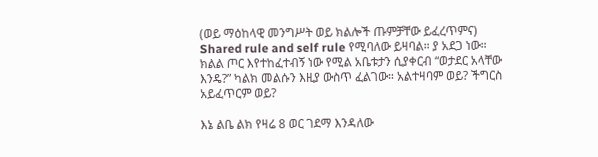(ወይ ማዕከላዊ መንግሥት ወይ ክልሎች ጡምቻቸው ይፈረጥምና) Shared rule and self rule የሚባለው ይዛባል። ያ አደጋ ነው። ክልል ጦር እየተከፈተብኝ ነው የሚል አቤቱታን ሲያቀርብ “ወታደር አላቸው እንዴ?” ካልክ መልሱን እዚያ ውስጥ ፈልገው። አልተዛባም ወይ? ችግርስ አይፈጥርም ወይ?

እኔ ልቤ ልክ የዛሬ 8 ወር ገደማ እንዳለው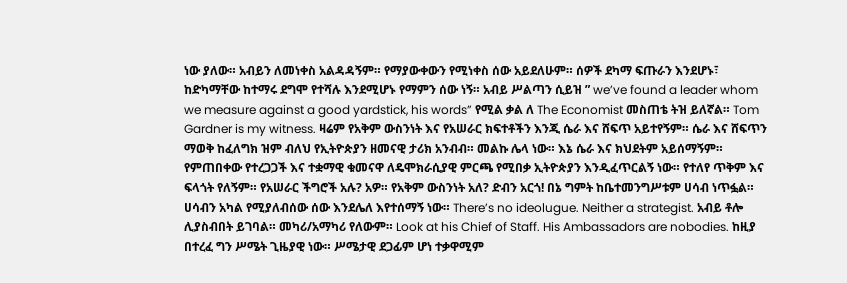ነው ያለው። አብይን ለመነቀስ አልዳዳኝም። የማያውቀውን የሚነቀስ ሰው አይደለሁም። ሰዎች ደካማ ፍጡራን እንደሆኑ፣ ከድካማቸው ከተማሩ ደግሞ የተሻሉ እንደሚሆኑ የማምን ሰው ነኝ። አብይ ሥልጣን ሲይዝ ” we’ve found a leader whom we measure against a good yardstick, his words” የሚል ቃል ለ The Economist መስጠቴ ትዝ ይለኛል። Tom Gardner is my witness. ዛሬም የአቅም ውስንነት እና የአሠራር ክፍተቶችን እንጂ ሴራ እና ሸፍጥ አይተየኝም። ሴራ እና ሸፍጥን ማወቅ ከፈለግክ ዝም ብለህ የኢትዮጵያን ዘመናዊ ታሪክ አንብብ። መልኩ ሌላ ነው። እኔ ሴራ እና ክህደትም አይሰማኝም። የምጠበቀው የተረጋጋች እና ተቋማዊ ቁመናዋ ለዴሞክራሲያዊ ምርጫ የሚበቃ ኢትዮጵያን እንዲፈጥርልኝ ነው። የተለየ ጥቅም እና ፍላጎት የለኝም። የአሠራር ችግሮች አሉ? አዎ። የአቅም ውስንነት አለ? ድብን አርጎ! በኔ ግምት ከቤተመንግሥቱም ሀሳብ ነጥፏል። ሀሳብን አካል የሚያለብሰው ሰው እንደሌለ እየተሰማኝ ነው። There’s no ideolugue. Neither a strategist. አብይ ቶሎ ሊያስብበት ይገባል። መካሪ/አማካሪ የለውም። Look at his Chief of Staff. His Ambassadors are nobodies. ከዚያ በተረፈ ግን ሥሜት ጊዜያዊ ነው። ሥሜታዊ ደጋፊም ሆነ ተቃዋሚም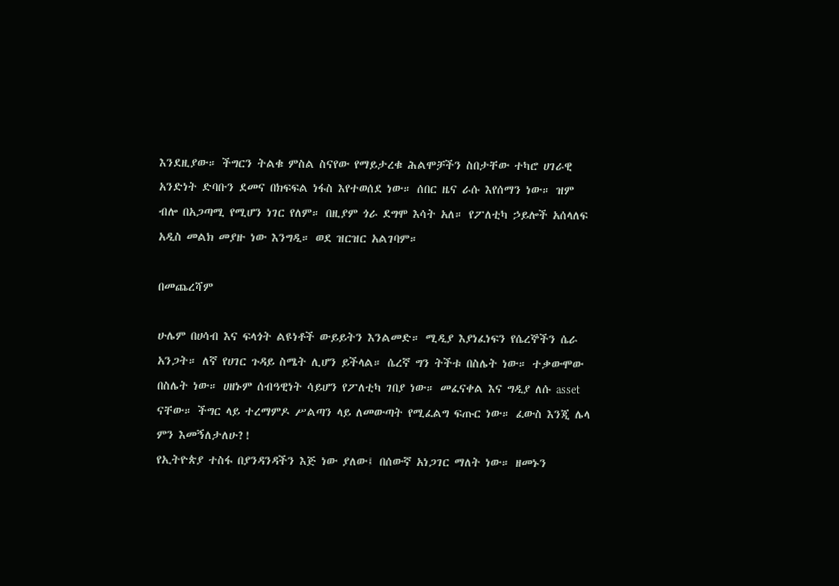እንደዚያው። ችግርን ትልቁ ምስል ስናየው የማይታረቁ ሕልሞቻችን ስበታቸው ተካሮ ሀገራዊ አንድነት ድባቡን ደመና በክፍፍል ነፋስ እየተወሰደ ነው። ሰበር ዜና ራሱ እየሰማን ነው። ዝም ብሎ በአጋጣሚ የሚሆን ነገር የለም። በዚያም ጎራ ደግሞ እሳት አለ። የፖለቲካ ኃይሎች አሰላለፍ አዲስ መልክ መያዙ ነው እንግዲ። ወደ ዝርዝር አልገባም።

በመጨረሻም

ሁሌም በሀሳብ እና ፍላጎት ልዩነቶች ውይይትን እንልመድ። ሚዲያ እያነፈነፍን የሴረኞችን ሴራ አንጋት። ለኛ የሀገር ጉዳይ ስሜት ሊሆን ይችላል። ሴረኛ ግን ትችቱ በስሌት ነው። ተቃውሞው በስሌት ነው። ሀዘኑም ሰብዓዊነት ሳይሆን የፖለቲካ ገበያ ነው። መፈናቀል እና ግዲያ ለሱ asset ናቸው። ችግር ላይ ተረማምዶ ሥልጣን ላይ ለመውጣት የሚፈልግ ፍጡር ነው። ፈውስ እንጂ ሌላ ምን እመኝለታለሁ?!
የኢትዮጵያ ተስፋ በያንዳንዳችን እጅ ነው ያለው፤ በሰውኛ አነጋገር ማለት ነው። ዘመኑን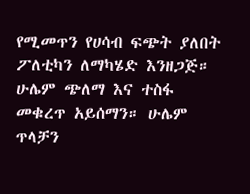የሚመጥን የሀሳብ ፍጭት ያለበት ፖለቲካን ለማካሄድ እንዘጋጅ። ሁሌም ጭለማ እና ተስፋ መቁረጥ አይሰማን። ሁሌም ጥላቻን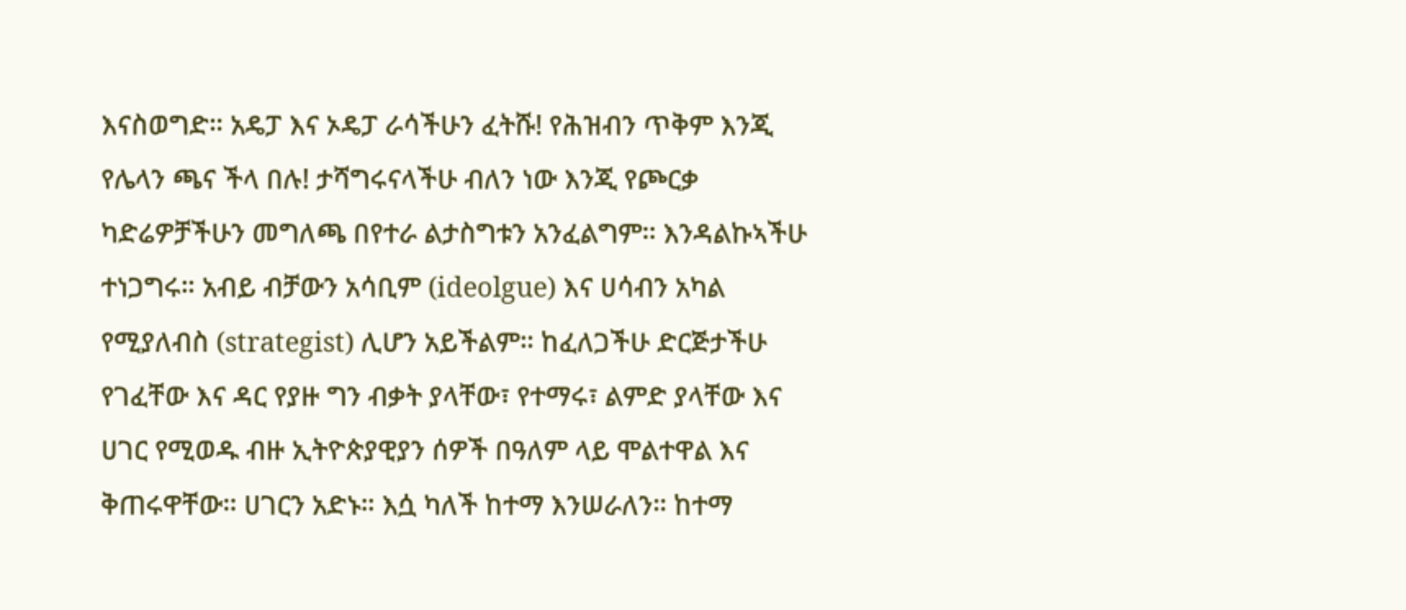እናስወግድ። አዴፓ እና ኦዴፓ ራሳችሁን ፈትሹ! የሕዝብን ጥቅም እንጂ የሌላን ጫና ችላ በሉ! ታሻግሩናላችሁ ብለን ነው እንጂ የጮርቃ ካድሬዎቻችሁን መግለጫ በየተራ ልታስግቱን አንፈልግም። እንዳልኩኣችሁ ተነጋግሩ። አብይ ብቻውን አሳቢም (ideolgue) እና ሀሳብን አካል የሚያለብስ (strategist) ሊሆን አይችልም። ከፈለጋችሁ ድርጅታችሁ የገፈቸው እና ዳር የያዙ ግን ብቃት ያላቸው፣ የተማሩ፣ ልምድ ያላቸው እና ሀገር የሚወዱ ብዙ ኢትዮጵያዊያን ሰዎች በዓለም ላይ ሞልተዋል እና ቅጠሩዋቸው። ሀገርን አድኑ። እሷ ካለች ከተማ እንሠራለን። ከተማ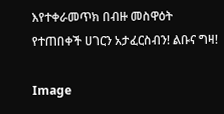እየተቀራመጥክ በብዙ መስዋዕት የተጠበቀች ሀገርን አታፈርስብን! ልቡና ግዛ!

Image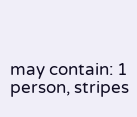may contain: 1 person, stripes